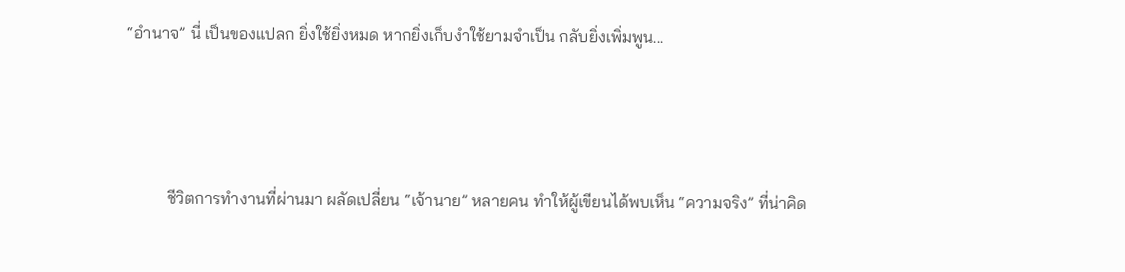“อำนาจ” นี่ เป็นของแปลก ยิ่งใช้ยิ่งหมด หากยิ่งเก็บงำใช้ยามจำเป็น กลับยิ่งเพิ่มพูน...



          ชีวิตการทำงานที่ผ่านมา ผลัดเปลี่ยน “เจ้านาย” หลายคน ทำให้ผู้เขียนได้พบเห็น “ความจริง” ที่น่าคิด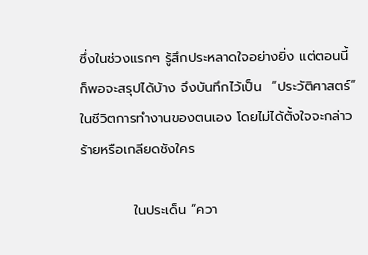ซึ่งในช่วงแรกๆ รู้สึกประหลาดใจอย่างยิ่ง แต่ตอนนี้ก็พอจะสรุปได้บ้าง จึงบันทึกไว้เป็น  “ประวัติศาสตร์” ในชีวิตการทำงานของตนเอง โดยไม่ได้ตั้งใจจะกล่าวร้ายหรือเกลียดชังใคร

           ในประเด็น “ควา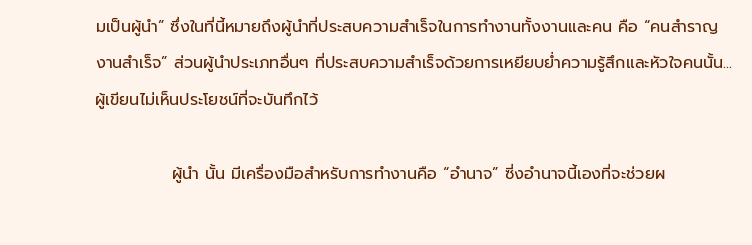มเป็นผู้นำ” ซึ่งในที่นี้หมายถึงผู้นำที่ประสบความสำเร็จในการทำงานทั้งงานและคน คือ “คนสำราญ งานสำเร็จ” ส่วนผู้นำประเภทอื่นๆ ที่ประสบความสำเร็จด้วยการเหยียบย่ำความรู้สึกและหัวใจคนนั้น... ผู้เขียนไม่เห็นประโยชน์ที่จะบันทึกไว้

             ผู้นำ นั้น มีเครื่องมือสำหรับการทำงานคือ “อำนาจ” ซี่งอำนาจนี้เองที่จะช่วยผ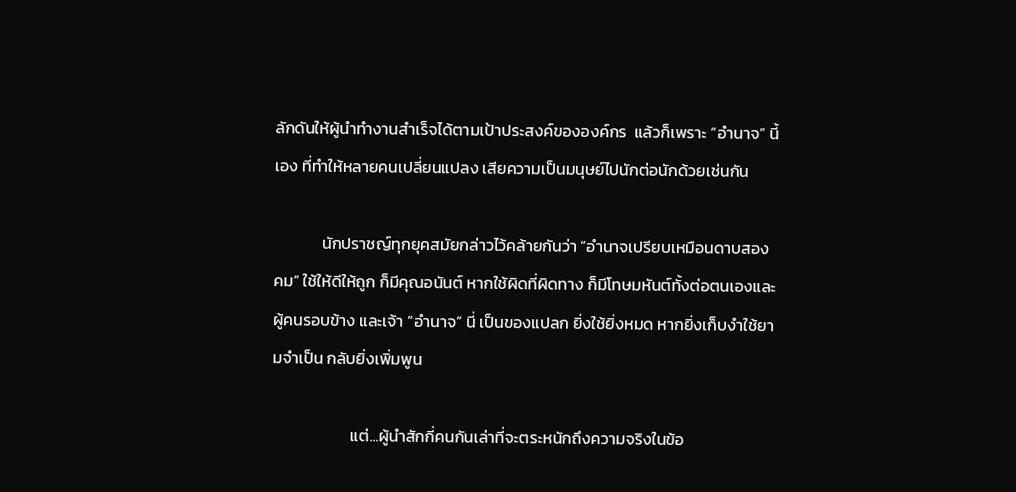ลักดันให้ผู้นำทำงานสำเร็จได้ตามเป้าประสงค์ขององค์กร  แล้วก็เพราะ “อำนาจ” นี้เอง ที่ทำให้หลายคนเปลี่ยนแปลง เสียความเป็นมนุษย์ไปนักต่อนักด้วยเช่นกัน

             นักปราชญ์ทุกยุคสมัยกล่าวไว้คล้ายกันว่า “อำนาจเปรียบเหมือนดาบสองคม” ใช้ให้ดีให้ถูก ก็มีคุณอนันต์ หากใช้ผิดที่ผิดทาง ก็มีโทษมหันต์ทั้งต่อตนเองและผู้คนรอบข้าง และเจ้า “อำนาจ” นี่ เป็นของแปลก ยิ่งใช้ยิ่งหมด หากยิ่งเก็บงำใช้ยามจำเป็น กลับยิ่งเพิ่มพูน

                     แต่...ผู้นำสักกี่คนกันเล่าที่จะตระหนักถึงความจริงในข้อ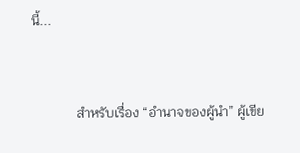นี้...


             สำหรับเรื่อง “อำนาจของผู้นำ” ผู้เขีย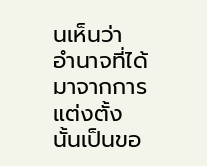นเห็นว่า อำนาจที่ได้มาจากการแต่งตั้งนั้นเป็นขอ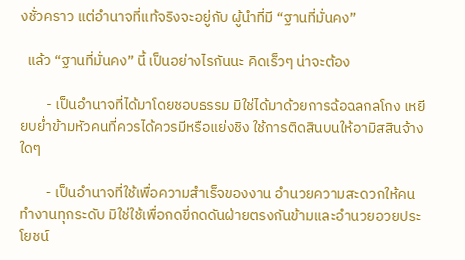งชั่วคราว แต่อำนาจที่แท้จริงจะอยู่กับ ผู้นำที่มี “ฐานที่มั่นคง”

  แล้ว “ฐานที่มั่นคง” นี้ เป็นอย่างไรกันนะ คิดเร็วๆ น่าจะต้อง

        - เป็นอำนาจที่ได้มาโดยชอบธรรม มิใช่ได้มาด้วยการฉ้อฉลกลโกง เหยียบย่ำข้ามหัวคนที่ควรได้ควรมีหรือแย่งชิง ใช้การติดสินบนให้อามิสสินจ้างใดๆ

        - เป็นอำนาจที่ใช้เพื่อความสำเร็จของงาน อำนวยความสะดวกให้คนทำงานทุกระดับ มิใช่ใช้เพื่อกดขี่กดดันฝ่ายตรงกันข้ามและอำนวยอวยประโยชน์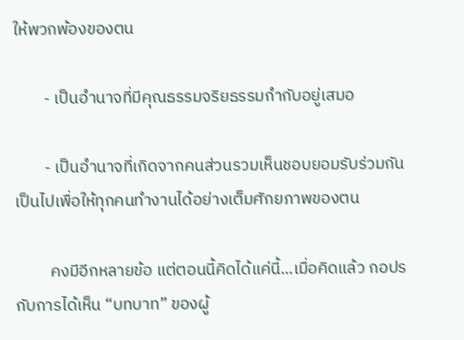ให้พวกพ้องของตน

        - เป็นอำนาจที่มีคุณธรรมจริยธรรมกำกับอยู่เสมอ

        - เป็นอำนาจที่เกิดจากคนส่วนรวมเห็นชอบยอมรับร่วมกัน เป็นไปเพื่อให้ทุกคนทำงานได้อย่างเต็มศักยภาพของตน

         คงมีอีกหลายข้อ แต่ตอนนี้คิดได้แค่นี้...เมื่อคิดแล้ว กอปรกับการได้เห็น “บทบาท” ของผู้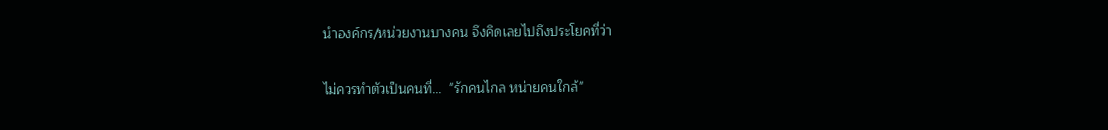นำองค์กร/หน่วยงานบางคน จึงคิดเลยไปถึงประโยคที่ว่า

ไม่ควรทำตัวเป็นคนที่...  "รักคนไกล หน่ายคนใกล้"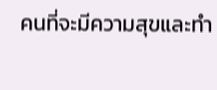คนที่จะมีความสุขและทำ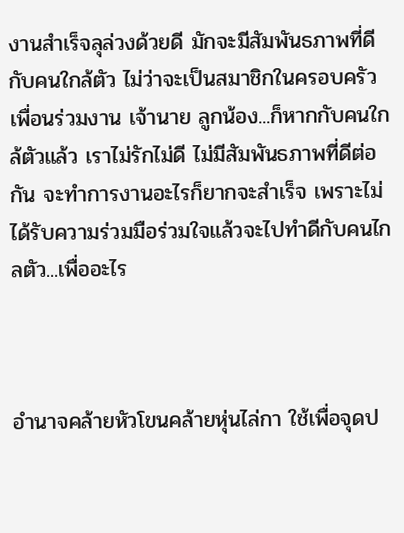งานสำเร็จลุล่วงด้วยดี มักจะมีสัมพันธภาพที่ดีกับคนใกล้ตัว ไม่ว่าจะเป็นสมาชิกในครอบครัว เพื่อนร่วมงาน เจ้านาย ลูกน้อง...ก็หากกับคนใกล้ตัวแล้ว เราไม่รักไม่ดี ไม่มีสัมพันธภาพที่ดีต่อกัน จะทำการงานอะไรก็ยากจะสำเร็จ เพราะไม่ได้รับความร่วมมือร่วมใจแล้วจะไปทำดีกับคนไกลตัว...เพื่ออะไร



อำนาจคล้ายหัวโขนคล้ายหุ่นไล่กา ใช้เพื่อจุดป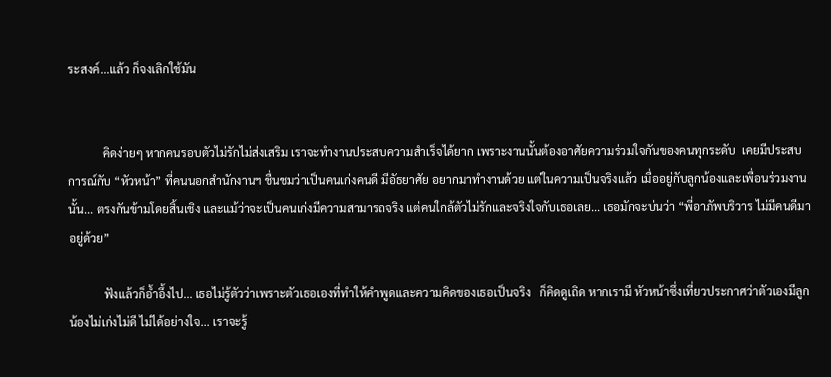ระสงค์...แล้ว ก็จงเลิกใช้มัน


            คิดง่ายๆ หากคนรอบตัวไม่รักไม่ส่งเสริม เราจะทำงานประสบความสำเร็จได้ยาก เพราะงานนั้นต้องอาศัยความร่วมใจกันของคนทุกระดับ  เคยมีประสบการณ์กับ “หัวหน้า” ที่คนนอกสำนักงานฯ ชื่นชมว่าเป็นคนเก่งคนดี มีอัธยาศัย อยากมาทำงานด้วย แต่ในความเป็นจริงแล้ว เมื่ออยู่กับลูกน้องและเพื่อนร่วมงานนั้น... ตรงกันข้ามโดยสิ้นเชิง และแม้ว่าจะเป็นคนเก่งมีความสามารถจริง แต่คนใกล้ตัวไม่รักและจริงใจกับเธอเลย... เธอมักจะบ่นว่า “พี่อาภัพบริวาร ไม่มีคนดีมาอยู่ด้วย”

            ฟังแล้วก็อ้ำอึ้งไป... เธอไม่รู้ตัวว่าเพราะตัวเธอเองที่ทำให้คำพูดและความคิดของเธอเป็นจริง   ก็คิดดูเถิด หากเรามี หัวหน้าซึ่งเที่ยวประกาศว่าตัวเองมีลูกน้องไม่เก่งไม่ดี ไม่ได้อย่างใจ... เราจะรู้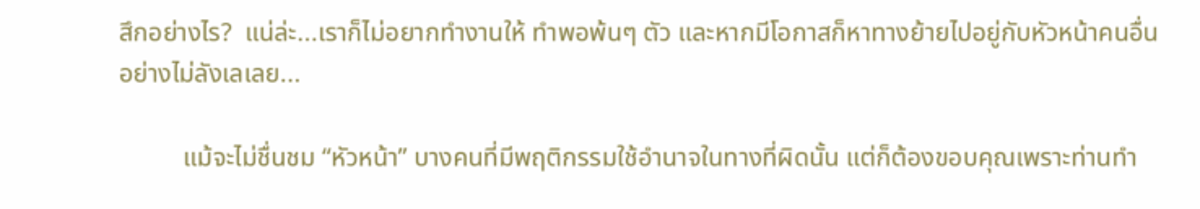สึกอย่างไร?  แน่ล่ะ...เราก็ไม่อยากทำงานให้ ทำพอพ้นๆ ตัว และหากมีโอกาสก็หาทางย้ายไปอยู่กับหัวหน้าคนอื่นอย่างไม่ลังเลเลย...

          แม้จะไม่ชื่นชม “หัวหน้า” บางคนที่มีพฤติกรรมใช้อำนาจในทางที่ผิดนั้น แต่ก็ต้องขอบคุณเพราะท่านทำ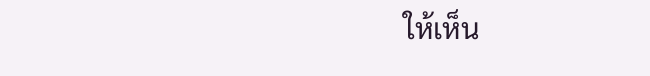ให้เห็น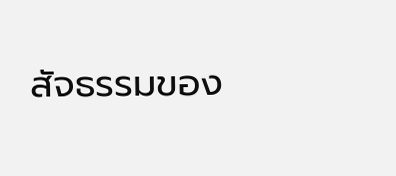สัจธรรมของ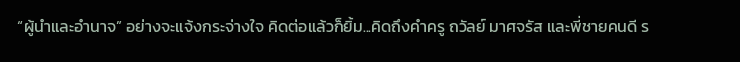“ผู้นำและอำนาจ” อย่างจะแจ้งกระจ่างใจ คิดต่อแล้วก็ยิ้ม...คิดถึงคำครู ถวัลย์ มาศจรัส และพี่ชายคนดี ร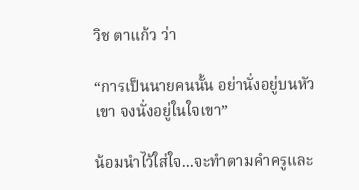วิช ตาแก้ว ว่า

“การเป็นนายคนนั้น อย่านั่งอยู่บนหัวเขา จงนั่งอยู่ในใจเขา”

น้อมนำไว้ใส่ใจ...จะทำตามคำครูและ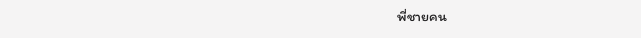พี่ชายคน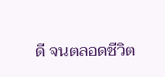ดี จนตลอดชีวิต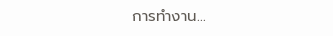การทำงาน...